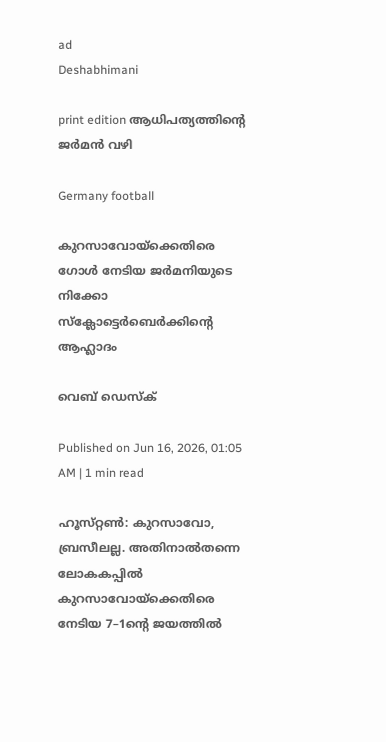ad
Deshabhimani

print edition ആധിപത്യത്തിന്റെ ജർമൻ വഴി

Germany football

കുറസാവോയ്‌ക്കെതിരെ ഗോൾ നേടിയ ജർമനിയുടെ നിക്കോ സ്‌ക്ലോട്ടെർബെർക്കിന്റെ ആഹ്ലാദം

വെബ് ഡെസ്ക്

Published on Jun 16, 2026, 01:05 AM | 1 min read

ഹൂസ്‌റ്റൺ: കുറസാവോ, ബ്രസീലല്ല. അതിനാൽതന്നെ ലോകകപ്പിൽ കുറസാവോയ്‌ക്കെതിരെ നേടിയ 7–1ന്റെ ജയത്തിൽ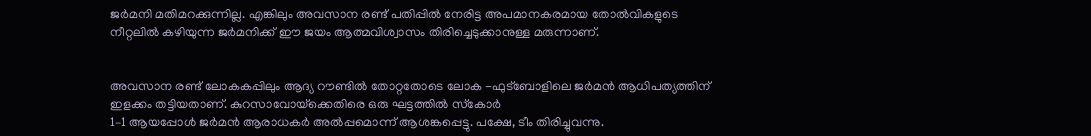ജർമനി മതിമറക്കുന്നില്ല. എങ്കിലും അവസാന രണ്ട്‌ പതിപ്പിൽ നേരിട്ട അപമാനകരമായ തോൽവികളുടെ നീറ്റലിൽ കഴിയുന്ന ജർമനിക്ക്‌ ഇ‍ൗ ജയം ആത്മവിശ്വാസം തിരിച്ചെടുക്കാനുള്ള മരുന്നാണ്‌.


അവസാന രണ്ട്‌ ലോകകപ്പിലും ആദ്യ റ‍ൗണ്ടിൽ തോറ്റതോടെ ലോക -ഫുട്‌ബോളിലെ ജർമൻ ആധിപത്യത്തിന്‌ ഇളക്കം തട്ടിയതാണ്‌. കുറസാവോയ്‌ക്കെതിരെ ഒരു ഘട്ടത്തിൽ സ്‌കോർ
1–1 ആയപ്പോൾ ജർമൻ ആരാധകർ അൽപ്പമൊന്ന്‌ ആശങ്കപ്പെട്ടു. പക്ഷേ, ടീം തിരിച്ചുവന്നു.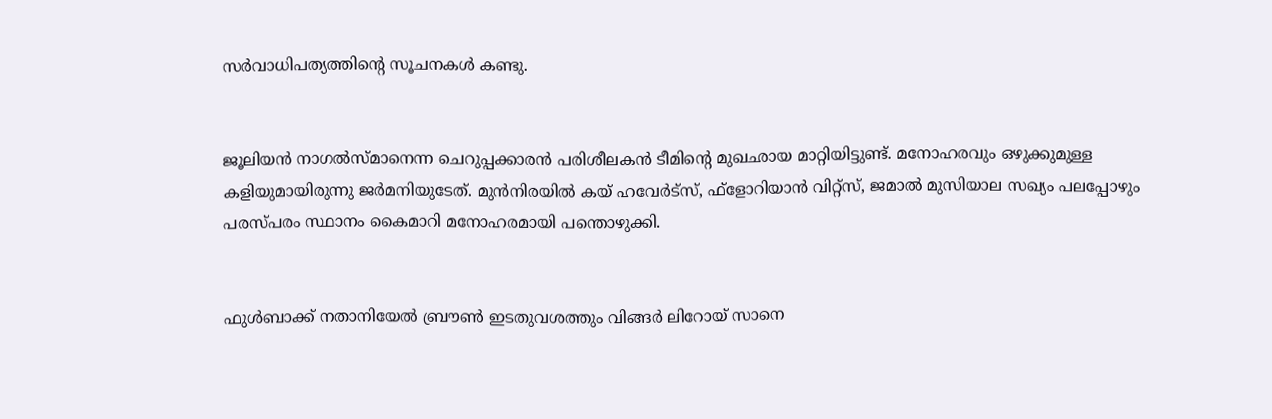സർവാധിപത്യത്തിന്റെ സൂചനകൾ കണ്ടു.


ജൂലിയൻ നാഗൽസ്‌മാനെന്ന ചെറുപ്പക്കാരൻ പരിശീലകൻ ടീമിന്റെ മുഖഛായ മാറ്റിയിട്ടുണ്ട്‌. മനോഹരവും ഒഴുക്കുമുള്ള കളിയുമായിരുന്നു ജർമനിയുടേത്‌. മുൻനിരയിൽ കയ്‌ ഹവേർട്‌സ്‌, ഫ്‌ളോറിയാൻ വിറ്റ്‌സ്‌, ജമാൽ മുസിയാല സഖ്യം പലപ്പോഴും പരസ്‌പരം സ്ഥാനം കൈമാറി മനോഹരമായി പന്തൊഴുക്കി.


ഫുൾബാക്ക്‌ നതാനിയേൽ ബ്ര‍ൗൺ ഇടതുവശത്തും വിങ്ങർ ലിറോയ്‌ സാനെ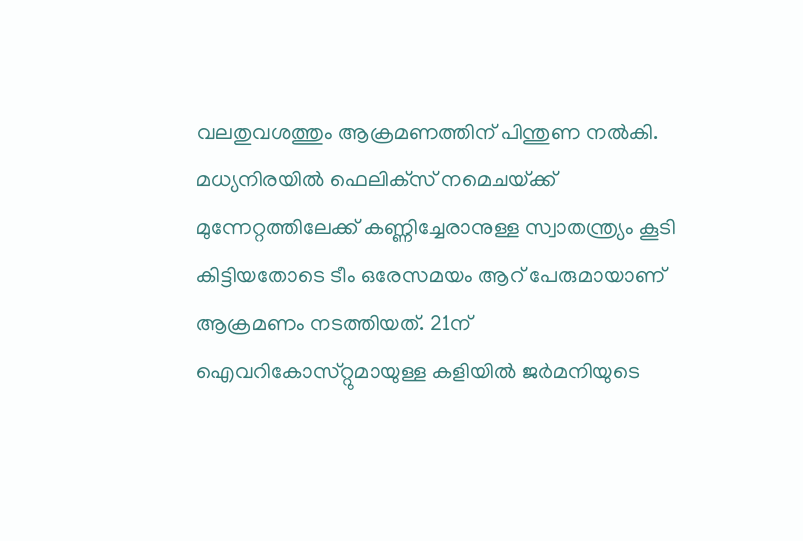വലതുവശത്തും ആക്രമണത്തിന്‌ പിന്തുണ നൽകി. മധ്യനിരയിൽ ഫെലിക്‌സ്‌ നമെചയ്‌ക്ക്‌ മുന്നേറ്റത്തിലേക്ക്‌ കണ്ണിച്ചേരാനുള്ള സ്വാതന്ത്ര്യം കൂടി കിട്ടിയതോടെ ടീം ഒരേസമയം ആറ്‌ പേരുമായാണ്‌ ആക്രമണം നടത്തിയത്‌. 21ന്‌ ഐവറികോസ്‌റ്റുമായുള്ള കളിയിൽ ജർമനിയുടെ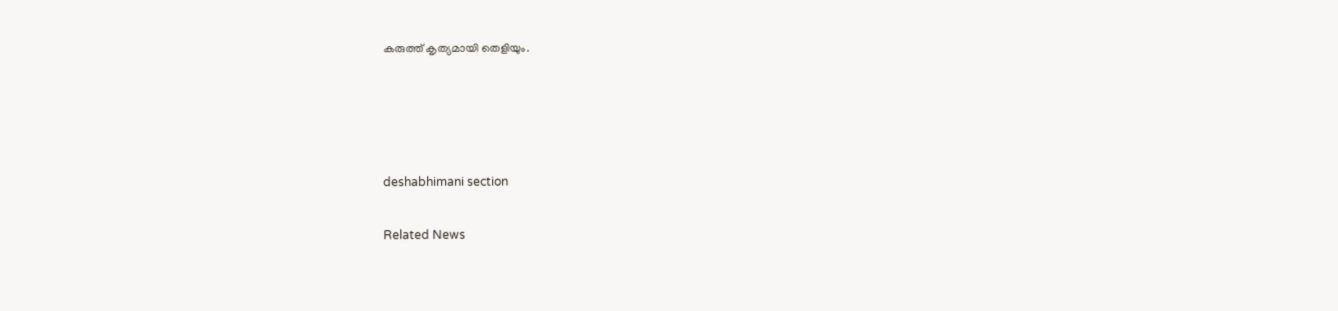കരുത്ത്‌ കൃത്യമായി തെളിയും.




deshabhimani section

Related News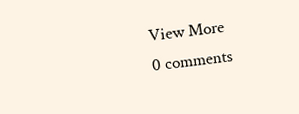View More
0 comments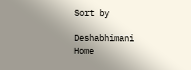Sort by

Deshabhimani
Home